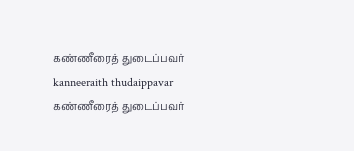கண்ணீரைத் துடைப்பவர்
kanneeraith thudaippavar
கண்ணீரைத் துடைப்பவர்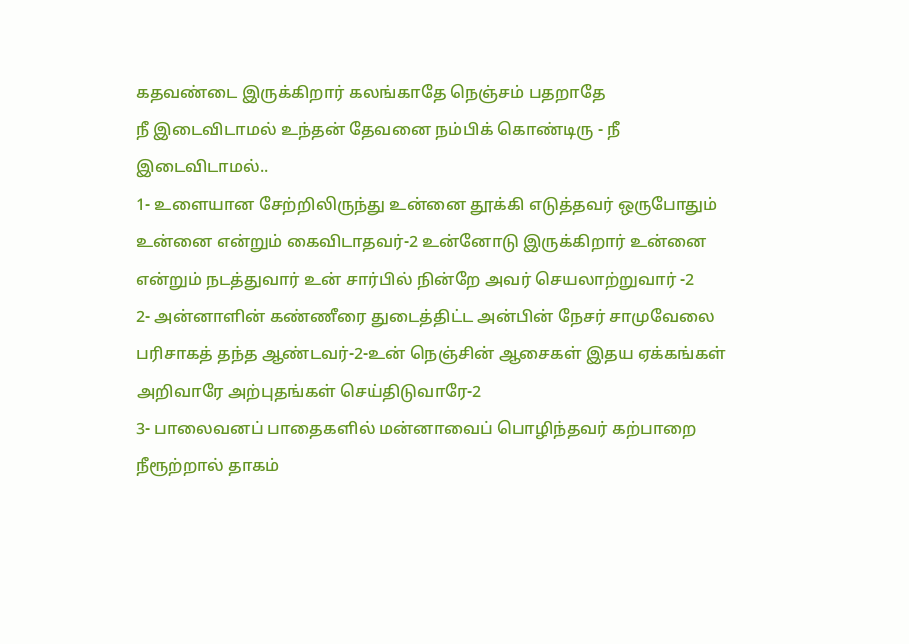கதவண்டை இருக்கிறார் கலங்காதே நெஞ்சம் பதறாதே
நீ இடைவிடாமல் உந்தன் தேவனை நம்பிக் கொண்டிரு - நீ இடைவிடாமல்..
1- உளையான சேற்றிலிருந்து உன்னை தூக்கி எடுத்தவர் ஒருபோதும் உன்னை என்றும் கைவிடாதவர்-2 உன்னோடு இருக்கிறார் உன்னை என்றும் நடத்துவார் உன் சார்பில் நின்றே அவர் செயலாற்றுவார் -2
2- அன்னாளின் கண்ணீரை துடைத்திட்ட அன்பின் நேசர் சாமுவேலை பரிசாகத் தந்த ஆண்டவர்-2-உன் நெஞ்சின் ஆசைகள் இதய ஏக்கங்கள் அறிவாரே அற்புதங்கள் செய்திடுவாரே-2
3- பாலைவனப் பாதைகளில் மன்னாவைப் பொழிந்தவர் கற்பாறை நீரூற்றால் தாகம்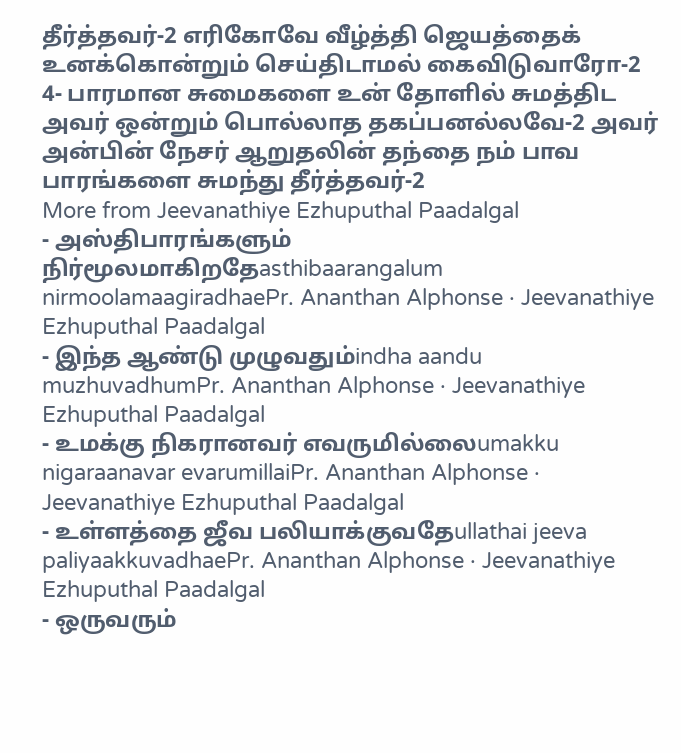தீர்த்தவர்-2 எரிகோவே வீழ்த்தி ஜெயத்தைக் உனக்கொன்றும் செய்திடாமல் கைவிடுவாரோ-2
4- பாரமான சுமைகளை உன் தோளில் சுமத்திட அவர் ஒன்றும் பொல்லாத தகப்பனல்லவே-2 அவர் அன்பின் நேசர் ஆறுதலின் தந்தை நம் பாவ பாரங்களை சுமந்து தீர்த்தவர்-2
More from Jeevanathiye Ezhuputhal Paadalgal
- அஸ்திபாரங்களும் நிர்மூலமாகிறதேasthibaarangalum nirmoolamaagiradhaePr. Ananthan Alphonse · Jeevanathiye Ezhuputhal Paadalgal
- இந்த ஆண்டு முழுவதும்indha aandu muzhuvadhumPr. Ananthan Alphonse · Jeevanathiye Ezhuputhal Paadalgal
- உமக்கு நிகரானவர் எவருமில்லைumakku nigaraanavar evarumillaiPr. Ananthan Alphonse · Jeevanathiye Ezhuputhal Paadalgal
- உள்ளத்தை ஜீவ பலியாக்குவதேullathai jeeva paliyaakkuvadhaePr. Ananthan Alphonse · Jeevanathiye Ezhuputhal Paadalgal
- ஒருவரும்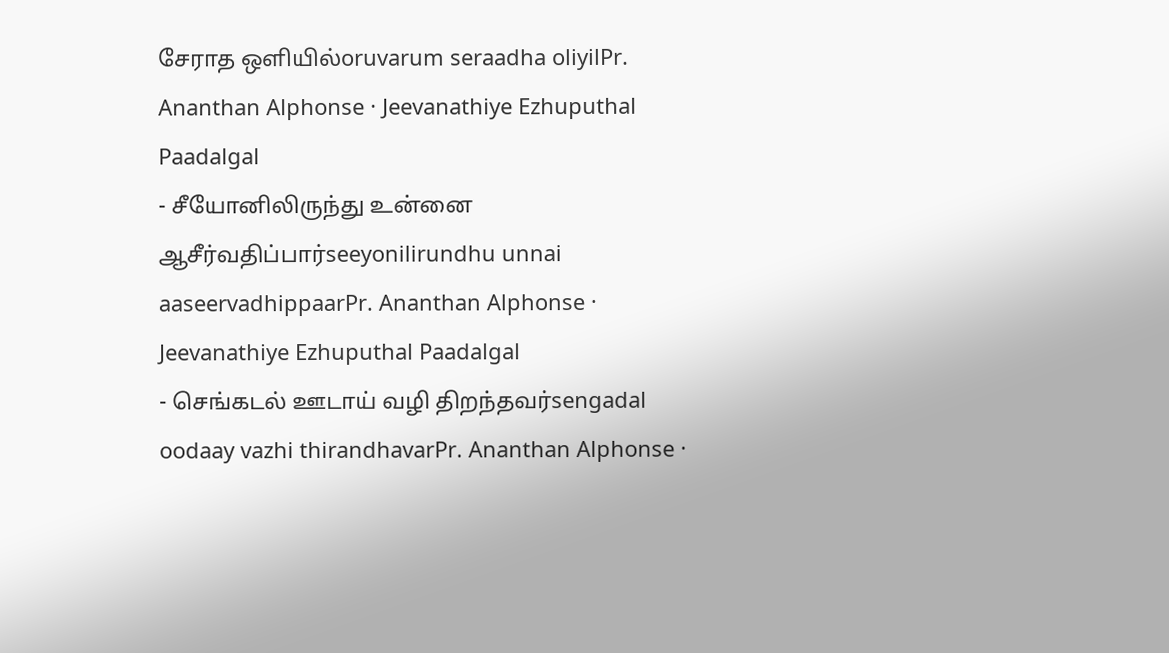சேராத ஒளியில்oruvarum seraadha oliyilPr. Ananthan Alphonse · Jeevanathiye Ezhuputhal Paadalgal
- சீயோனிலிருந்து உன்னை ஆசீர்வதிப்பார்seeyonilirundhu unnai aaseervadhippaarPr. Ananthan Alphonse · Jeevanathiye Ezhuputhal Paadalgal
- செங்கடல் ஊடாய் வழி திறந்தவர்sengadal oodaay vazhi thirandhavarPr. Ananthan Alphonse ·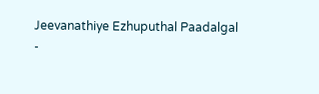Jeevanathiye Ezhuputhal Paadalgal
-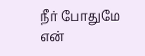நீர் போதுமே என்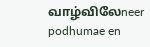வாழ்விலேneer podhumae en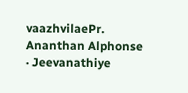vaazhvilaePr. Ananthan Alphonse · Jeevanathiye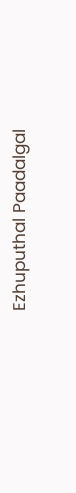Ezhuputhal Paadalgal